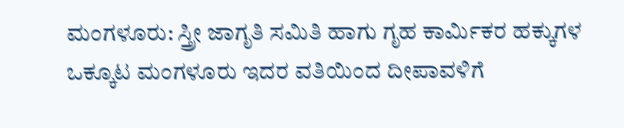ಮಂಗಳೂರು: ಸ್ತ್ರೀ ಜಾಗೃತಿ ಸಮಿತಿ ಹಾಗು ಗೃಹ ಕಾರ್ಮಿಕರ ಹಕ್ಕುಗಳ ಒಕ್ಕೂಟ ಮಂಗಳೂರು ಇದರ ವತಿಯಿಂದ ದೀಪಾವಳಿಗೆ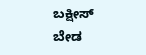ಬಕ್ಷೀಸ್ ಬೇಡ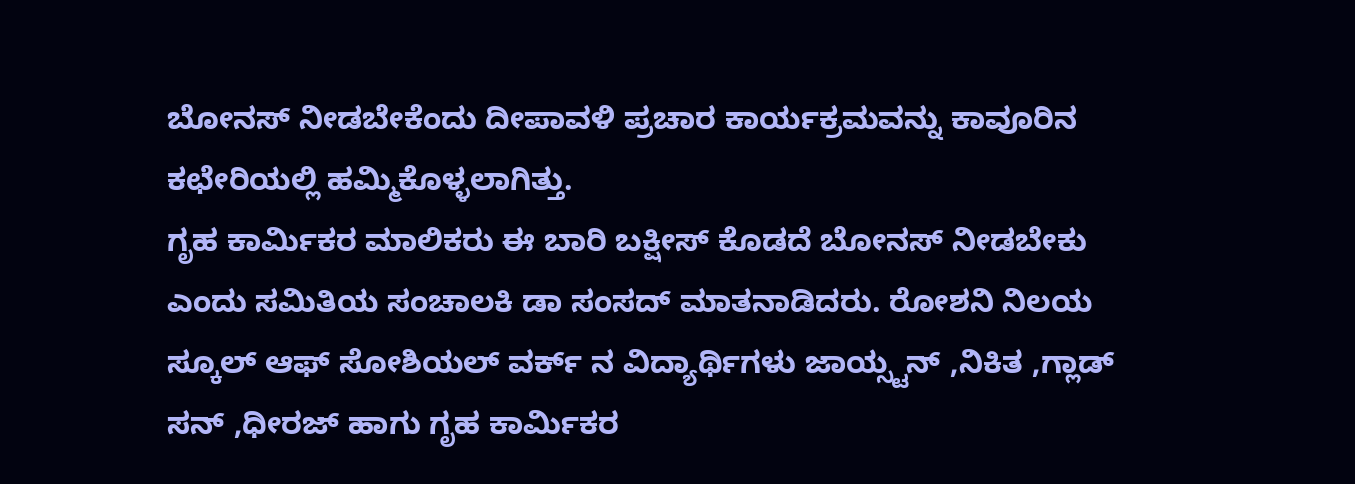ಬೋನಸ್ ನೀಡಬೇಕೆಂದು ದೀಪಾವಳಿ ಪ್ರಚಾರ ಕಾರ್ಯಕ್ರಮವನ್ನು ಕಾವೂರಿನ ಕಛೇರಿಯಲ್ಲಿ ಹಮ್ಮಿಕೊಳ್ಳಲಾಗಿತ್ತು.
ಗೃಹ ಕಾರ್ಮಿಕರ ಮಾಲಿಕರು ಈ ಬಾರಿ ಬಕ್ಷೀಸ್ ಕೊಡದೆ ಬೋನಸ್ ನೀಡಬೇಕು ಎಂದು ಸಮಿತಿಯ ಸಂಚಾಲಕಿ ಡಾ ಸಂಸದ್ ಮಾತನಾಡಿದರು. ರೋಶನಿ ನಿಲಯ ಸ್ಕೂಲ್ ಆಫ್ ಸೋಶಿಯಲ್ ವರ್ಕ್ ನ ವಿದ್ಯಾರ್ಥಿಗಳು ಜಾಯ್ಸ್ಟನ್ ,ನಿಕಿತ ,ಗ್ಲಾಡ್ ಸನ್ ,ಧೀರಜ್ ಹಾಗು ಗೃಹ ಕಾರ್ಮಿಕರ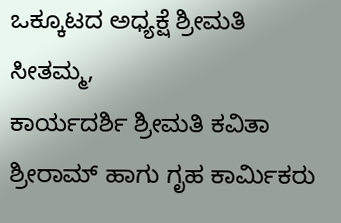ಒಕ್ಕೂಟದ ಅಧ್ಯಕ್ಷೆ ಶ್ರೀಮತಿ ಸೀತಮ್ಮ,
ಕಾರ್ಯದರ್ಶಿ ಶ್ರೀಮತಿ ಕವಿತಾ ಶ್ರೀರಾಮ್ ಹಾಗು ಗೃಹ ಕಾರ್ಮಿಕರು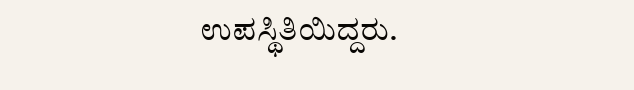ಉಪಸ್ಥಿತಿಯಿದ್ದರು.